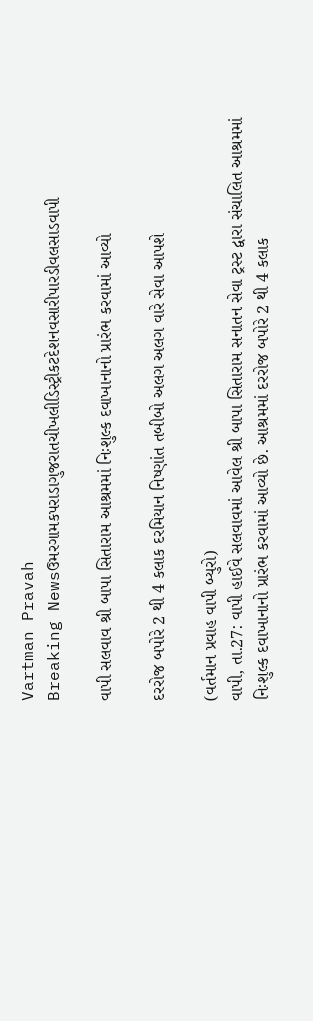Vartman Pravah
Breaking Newsઉમરગામકપરાડાગુજરાતચીખલીડિસ્ટ્રીકટદેશનવસારીપારડીવલસાડવાપી

વાપી સલવાવ શ્રી બાપા સિતારામ આશ્રમમાં નિઃશુલ્‍ક દવાખાનાનો પ્રારંભ કરવામાં આવ્‍યો

દરરોજ બપોરે 2 થી 4 કલાક દરમિયાન નિષ્‍ણાંત તબીબો અલગ અલગ વારે સેવા આપશે

(વર્તમાન પ્રવાહ વાપી બ્‍યુરો)
વાપી, તા.27: વાપી હાઈવે સલવાવમાં આવેલ શ્રી બાપા સિતારામ સનાતન સેવા ટ્રસ્‍ટ દ્વારા સંચાલિત આશ્રમમાં નિઃશુલ્‍ક દવાખાનાનો પ્રારંભ કરવામાં આવ્‍યો છે. આશ્રમમાં દરરોજ બપોરે 2 થી 4 કલાક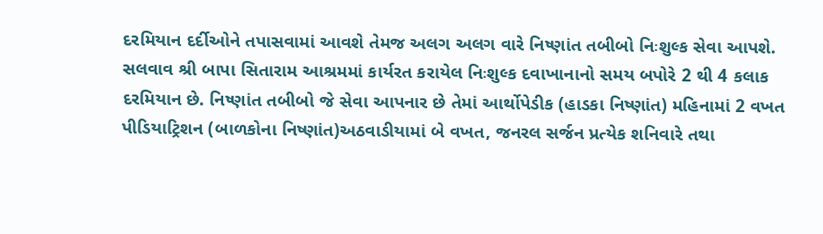દરમિયાન દર્દીઓને તપાસવામાં આવશે તેમજ અલગ અલગ વારે નિષ્‍ણાંત તબીબો નિઃશુલ્‍ક સેવા આપશે.
સલવાવ શ્રી બાપા સિતારામ આશ્રમમાં કાર્યરત કરાયેલ નિઃશુલ્‍ક દવાખાનાનો સમય બપોરે 2 થી 4 કલાક દરમિયાન છે. નિષ્‍ણાંત તબીબો જે સેવા આપનાર છે તેમાં આર્થોપેડીક (હાડકા નિષ્‍ણાંત) મહિનામાં 2 વખત પીડિયાટ્રિશન (બાળકોના નિષ્‍ણાંત)અઠવાડીયામાં બે વખત, જનરલ સર્જન પ્રત્‍યેક શનિવારે તથા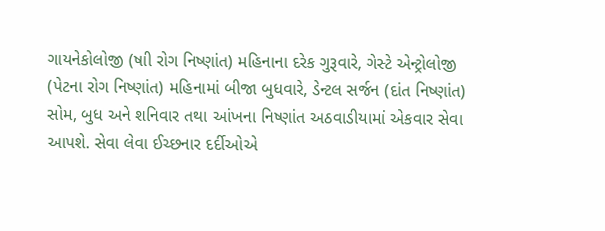ગાયનેકોલોજી (ષાી રોગ નિષ્‍ણાંત) મહિનાના દરેક ગુરૂવારે, ગેસ્‍ટે એન્‍ટ્રોલોજી (પેટના રોગ નિષ્‍ણાંત) મહિનામાં બીજા બુધવારે, ડેન્‍ટલ સર્જન (દાંત નિષ્‍ણાંત) સોમ, બુધ અને શનિવાર તથા આંખના નિષ્‍ણાંત અઠવાડીયામાં એકવાર સેવા આપશે. સેવા લેવા ઈચ્‍છનાર દર્દીઓએ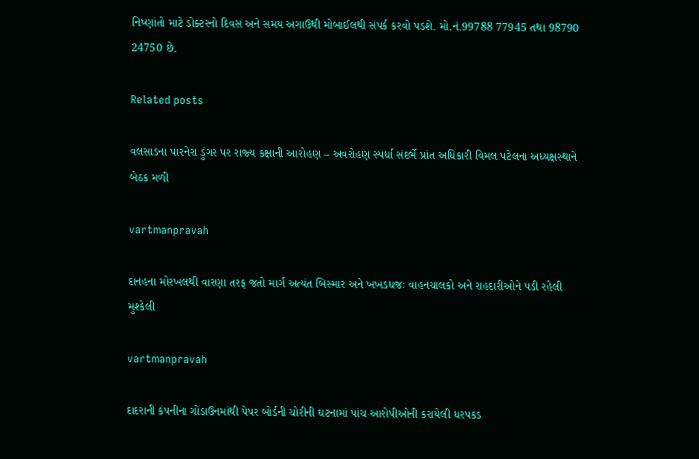નિષ્‍ણાંતો માટે ડોક્‍ટરનો દિવસ અને સમય અગાઉથી મોબાઈલથી સંપર્ક કરવો પડશે. મો.નં.99788 77945 તથા 98790 24750 છે.

Related posts

વલસાડના પારનેરા ડુંગર પર રાજ્‍ય કક્ષાની આરોહણ – અવરોહણ સ્‍પર્ધા સંદર્ભે પ્રાંત અધિકારી વિમલ પટેલના અધ્‍યક્ષસ્‍થાને બેઠક મળી

vartmanpravah

દાનહના મોરખલથી વારણા તરફ જતો માર્ગ અત્‍યંત બિસ્‍માર અને ખખડધજઃ વાહનચાલકો અને રાહદારીઓને પડી રહેલી મુશ્‍કેલી

vartmanpravah

દાદરાની કંપનીના ગોડાઉનમાંથી પેપર બોર્ડની ચોરીની ઘટનામાં પાંચ આરોપીઓની કરાયેલી ધરપકડ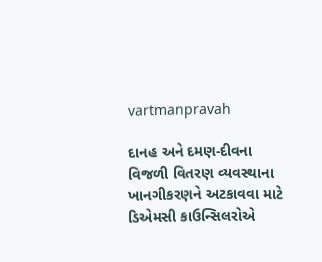vartmanpravah

દાનહ અને દમણ-દીવના વિજળી વિતરણ વ્‍યવસ્‍થાના ખાનગીકરણને અટકાવવા માટે ડિએમસી કાઉન્‍સિલરોએ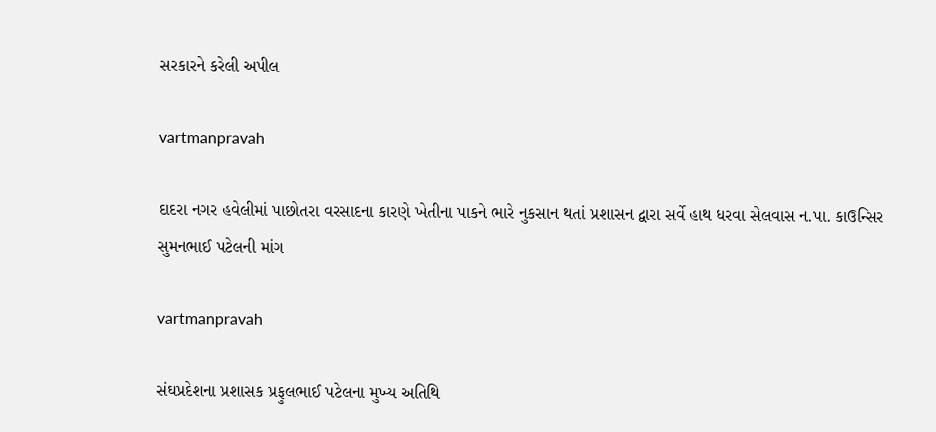સરકારને કરેલી અપીલ

vartmanpravah

દાદરા નગર હવેલીમાં પાછોતરા વરસાદના કારણે ખેતીના પાકને ભારે નુકસાન થતાં પ્રશાસન દ્વારા સર્વે હાથ ધરવા સેલવાસ ન.પા. કાઉન્‍સિર સુમનભાઈ પટેલની માંગ

vartmanpravah

સંઘપ્રદેશના પ્રશાસક પ્રફુલભાઈ પટેલના મુખ્‍ય અતિથિ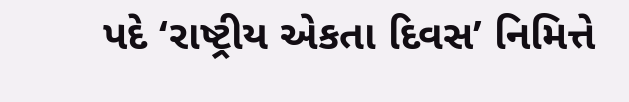પદે ‘રાષ્ટ્રીય એકતા દિવસ’ નિમિત્તે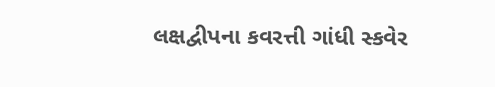લક્ષદ્વીપના કવરત્તી ગાંધી સ્‍કવેર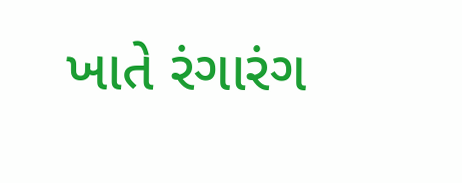ખાતે રંગારંગ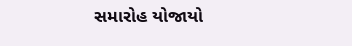સમારોહ યોજાયો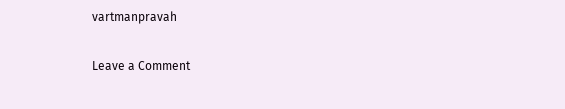vartmanpravah

Leave a Comment